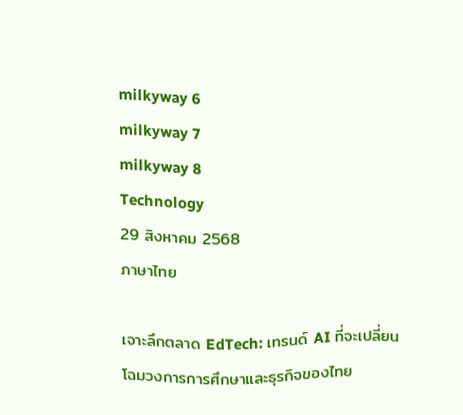milkyway 6
milkyway 7
milkyway 8
Technology
29 สิงหาคม 2568
ภาษาไทย

เจาะลึกตลาด EdTech: เทรนด์ AI ที่จะเปลี่ยนโฉมวงการการศึกษาและธุรกิจของไทย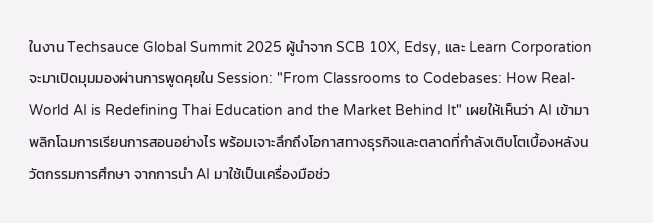ในงาน Techsauce Global Summit 2025 ผู้นำจาก SCB 10X, Edsy, และ Learn Corporation จะมาเปิดมุมมองผ่านการพูดคุยใน Session: "From Classrooms to Codebases: How Real-World AI is Redefining Thai Education and the Market Behind It" เผยให้เห็นว่า AI เข้ามาพลิกโฉมการเรียนการสอนอย่างไร พร้อมเจาะลึกถึงโอกาสทางธุรกิจและตลาดที่กำลังเติบโตเบื้องหลังนวัตกรรมการศึกษา จากการนำ AI มาใช้เป็นเครื่องมือช่ว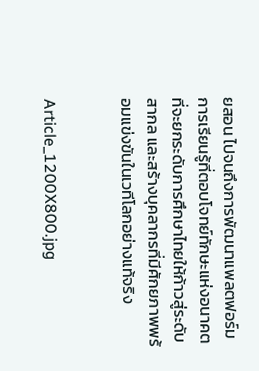ยสอน ไปจนถึงการพัฒนาแพลตฟอร์มการเรียนรู้ที่ตอบโจทย์ทักษะแห่งอนาคต ที่จะยกระดับการศึกษาไทยให้ก้าวสู่ระดับสากล และสร้างบุคลากรที่มีศักยภาพพร้อมแข่งขันในเวทีโลกอย่างแท้จริง


Article_1200X800.jpg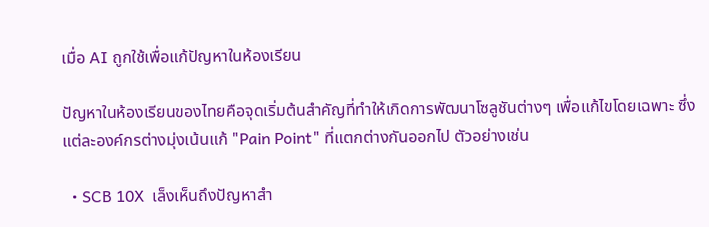เมื่อ AI ถูกใช้เพื่อแก้ปัญหาในห้องเรียน

ปัญหาในห้องเรียนของไทยคือจุดเริ่มต้นสำคัญที่ทำให้เกิดการพัฒนาโซลูชันต่างๆ เพื่อแก้ไขโดยเฉพาะ ซึ่งแต่ละองค์กรต่างมุ่งเน้นแก้ "Pain Point" ที่แตกต่างกันออกไป ตัวอย่างเช่น

  • SCB 10X  เล็งเห็นถึงปัญหาสำ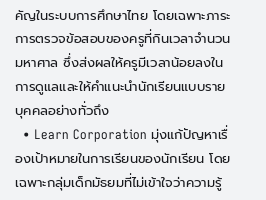คัญในระบบการศึกษาไทย โดยเฉพาะภาระการตรวจข้อสอบของครูที่กินเวลาจำนวนมหาศาล ซึ่งส่งผลให้ครูมีเวลาน้อยลงในการดูแลและให้คำแนะนำนักเรียนแบบรายบุคคลอย่างทั่วถึง
  • Learn Corporation มุ่งแก้ปัญหาเรื่องเป้าหมายในการเรียนของนักเรียน โดยเฉพาะกลุ่มเด็กมัธยมที่ไม่เข้าใจว่าความรู้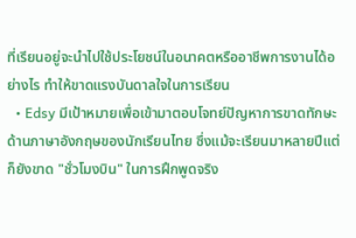ที่เรียนอยู่จะนำไปใช้ประโยชน์ในอนาคตหรืออาชีพการงานได้อย่างไร ทำให้ขาดแรงบันดาลใจในการเรียน
  • Edsy มีเป้าหมายเพื่อเข้ามาตอบโจทย์ปัญหาการขาดทักษะด้านภาษาอังกฤษของนักเรียนไทย ซึ่งแม้จะเรียนมาหลายปีแต่ก็ยังขาด "ชั่วโมงบิน" ในการฝึกพูดจริง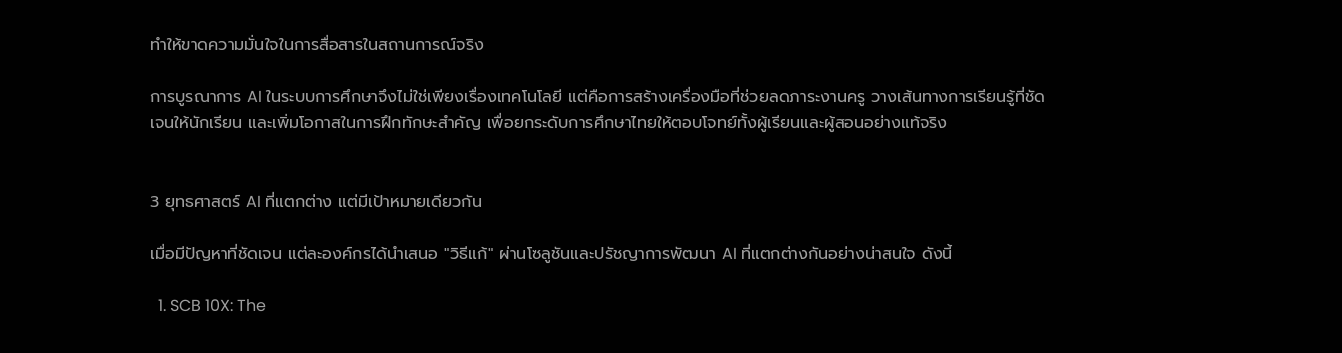ทำให้ขาดความมั่นใจในการสื่อสารในสถานการณ์จริง

การบูรณาการ AI ในระบบการศึกษาจึงไม่ใช่เพียงเรื่องเทคโนโลยี แต่คือการสร้างเครื่องมือที่ช่วยลดภาระงานครู วางเส้นทางการเรียนรู้ที่ชัดเจนให้นักเรียน และเพิ่มโอกาสในการฝึกทักษะสำคัญ เพื่อยกระดับการศึกษาไทยให้ตอบโจทย์ทั้งผู้เรียนและผู้สอนอย่างแท้จริง


3 ยุทธศาสตร์ AI ที่แตกต่าง แต่มีเป้าหมายเดียวกัน

เมื่อมีปัญหาที่ชัดเจน แต่ละองค์กรได้นำเสนอ "วิธีแก้" ผ่านโซลูชันและปรัชญาการพัฒนา AI ที่แตกต่างกันอย่างน่าสนใจ ดังนี้

  1. SCB 10X: The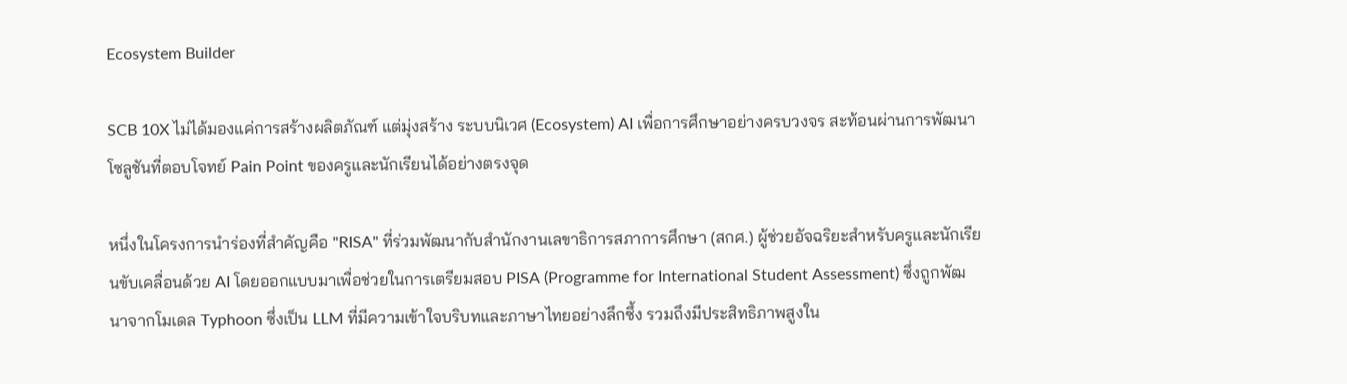Ecosystem Builder

SCB 10X ไม่ได้มองแค่การสร้างผลิตภัณฑ์ แต่มุ่งสร้าง ระบบนิเวศ (Ecosystem) AI เพื่อการศึกษาอย่างครบวงจร สะท้อนผ่านการพัฒนาโซลูชันที่ตอบโจทย์ Pain Point ของครูและนักเรียนได้อย่างตรงจุด

หนึ่งในโครงการนำร่องที่สำคัญคือ "RISA" ที่ร่วมพัฒนากับสำนักงานเลขาธิการสภาการศึกษา (สกศ.) ผู้ช่วยอัจฉริยะสำหรับครูและนักเรียนขับเคลื่อนด้วย AI โดยออกแบบมาเพื่อช่วยในการเตรียมสอบ PISA (Programme for International Student Assessment) ซึ่งถูกพัฒนาจากโมเดล Typhoon ซึ่งเป็น LLM ที่มีความเข้าใจบริบทและภาษาไทยอย่างลึกซึ้ง รวมถึงมีประสิทธิภาพสูงใน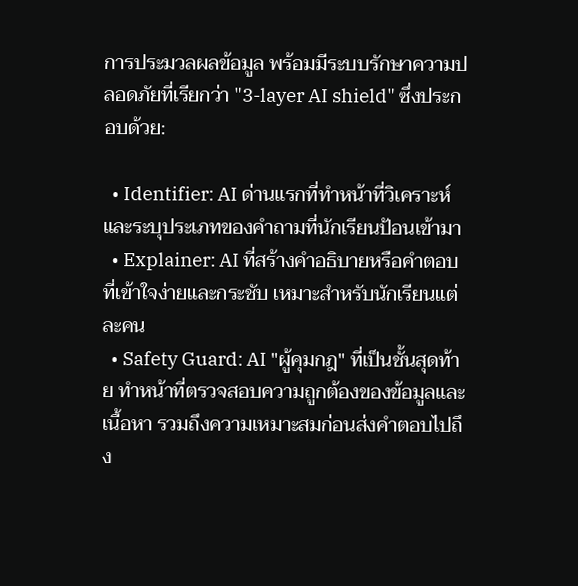การประมวลผลข้อมูล พร้อมมีระบบรักษาความปลอดภัยที่เรียกว่า "3-layer AI shield" ซึ่งประกอบด้วย:

  • Identifier: AI ด่านแรกที่ทำหน้าที่วิเคราะห์และระบุประเภทของคำถามที่นักเรียนป้อนเข้ามา
  • Explainer: AI ที่สร้างคำอธิบายหรือคำตอบที่เข้าใจง่ายและกระชับ เหมาะสำหรับนักเรียนแต่ละคน
  • Safety Guard: AI "ผู้คุมกฎ" ที่เป็นชั้นสุดท้าย ทำหน้าที่ตรวจสอบความถูกต้องของข้อมูลและเนื้อหา รวมถึงความเหมาะสมก่อนส่งคำตอบไปถึง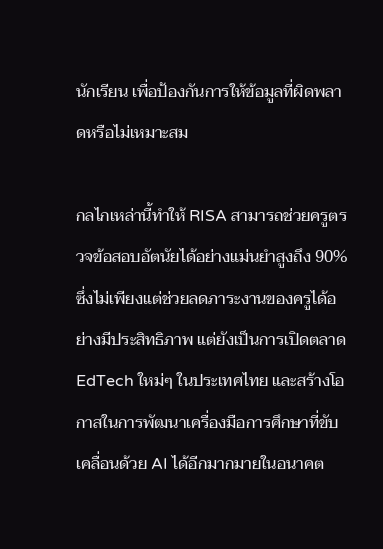นักเรียน เพื่อป้องกันการให้ข้อมูลที่ผิดพลาดหรือไม่เหมาะสม

กลไกเหล่านี้ทำให้ RISA สามารถช่วยครูตรวจข้อสอบอัตนัยได้อย่างแม่นยำสูงถึง 90% ซึ่งไม่เพียงแต่ช่วยลดภาระงานของครูได้อย่างมีประสิทธิภาพ แต่ยังเป็นการเปิดตลาด EdTech ใหม่ๆ ในประเทศไทย และสร้างโอกาสในการพัฒนาเครื่องมือการศึกษาที่ขับเคลื่อนด้วย AI ได้อีกมากมายในอนาคต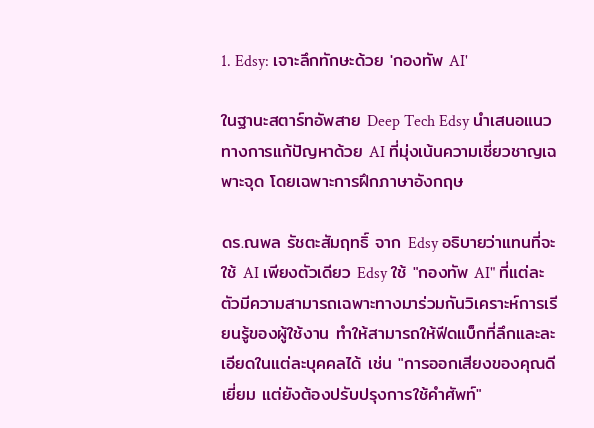1. Edsy: เจาะลึกทักษะด้วย 'กองทัพ AI'

ในฐานะสตาร์ทอัพสาย Deep Tech Edsy นำเสนอแนวทางการแก้ปัญหาด้วย AI ที่มุ่งเน้นความเชี่ยวชาญเฉพาะจุด โดยเฉพาะการฝึกภาษาอังกฤษ

ดร.ณพล รัชตะสัมฤทธิ์ จาก Edsy อธิบายว่าแทนที่จะใช้ AI เพียงตัวเดียว Edsy ใช้ "กองทัพ AI" ที่แต่ละตัวมีความสามารถเฉพาะทางมาร่วมกันวิเคราะห์การเรียนรู้ของผู้ใช้งาน ทำให้สามารถให้ฟีดแบ็กที่ลึกและละเอียดในแต่ละบุคคลได้ เช่น "การออกเสียงของคุณดีเยี่ยม แต่ยังต้องปรับปรุงการใช้คำศัพท์"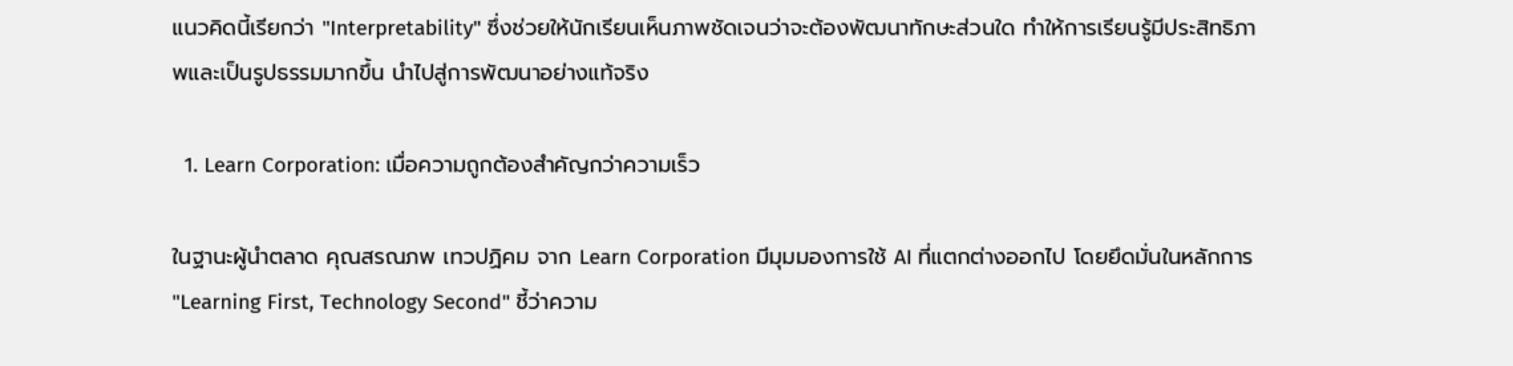แนวคิดนี้เรียกว่า "Interpretability" ซึ่งช่วยให้นักเรียนเห็นภาพชัดเจนว่าจะต้องพัฒนาทักษะส่วนใด ทำให้การเรียนรู้มีประสิทธิภาพและเป็นรูปธรรมมากขึ้น นำไปสู่การพัฒนาอย่างแท้จริง

  1. Learn Corporation: เมื่อความถูกต้องสำคัญกว่าความเร็ว

ในฐานะผู้นำตลาด คุณสรณภพ เทวปฏิคม จาก Learn Corporation มีมุมมองการใช้ AI ที่แตกต่างออกไป โดยยึดมั่นในหลักการ "Learning First, Technology Second" ชี้ว่าความ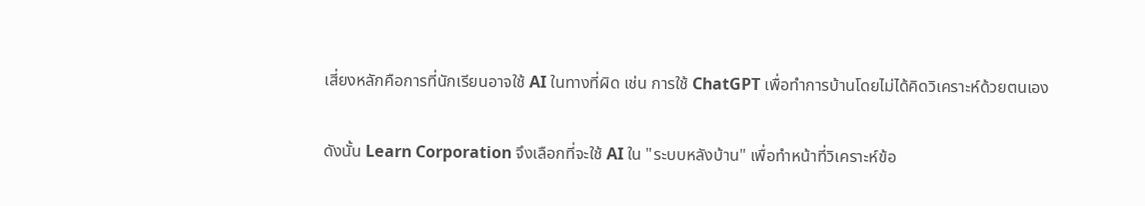เสี่ยงหลักคือการที่นักเรียนอาจใช้ AI ในทางที่ผิด เช่น การใช้ ChatGPT เพื่อทำการบ้านโดยไม่ได้คิดวิเคราะห์ด้วยตนเอง

ดังนั้น Learn Corporation จึงเลือกที่จะใช้ AI ใน "ระบบหลังบ้าน" เพื่อทำหน้าที่วิเคราะห์ข้อ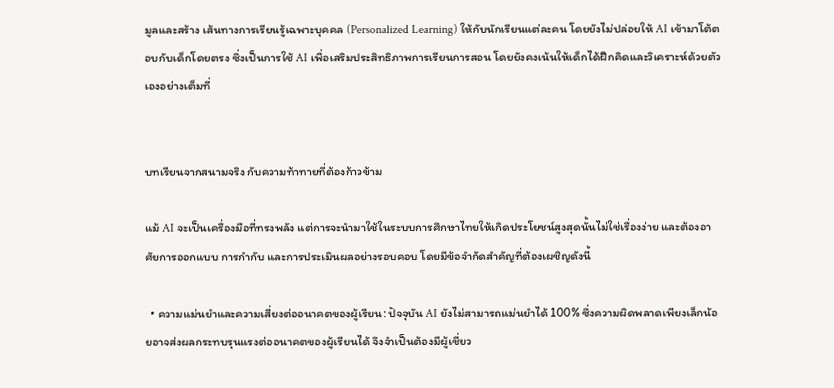มูลและสร้าง เส้นทางการเรียนรู้เฉพาะบุคคล (Personalized Learning) ให้กับนักเรียนแต่ละคน โดยยังไม่ปล่อยให้ AI เข้ามาโต้ตอบกับเด็กโดยตรง ซึ่งเป็นการใช้ AI เพื่อเสริมประสิทธิภาพการเรียนการสอน โดยยังคงเน้นให้เด็กได้ฝึกคิดและวิเคราะห์ด้วยตัวเองอย่างเต็มที่


บทเรียนจากสนามจริง กับความท้าทายที่ต้องก้าวข้าม

แม้ AI จะเป็นเครื่องมือที่ทรงพลัง แต่การจะนำมาใช้ในระบบการศึกษาไทยให้เกิดประโยชน์สูงสุดนั้นไม่ใช่เรื่องง่าย และต้องอาศัยการออกแบบ การกำกับ และการประเมินผลอย่างรอบคอบ โดยมีข้อจำกัดสำคัญที่ต้องเผชิญดังนี้

  • ความแม่นยำและความเสี่ยงต่ออนาคตของผู้เรียน: ปัจจุบัน AI ยังไม่สามารถแม่นยำได้ 100% ซึ่งความผิดพลาดเพียงเล็กน้อยอาจส่งผลกระทบรุนแรงต่ออนาคตของผู้เรียนได้ จึงจำเป็นต้องมีผู้เชี่ยว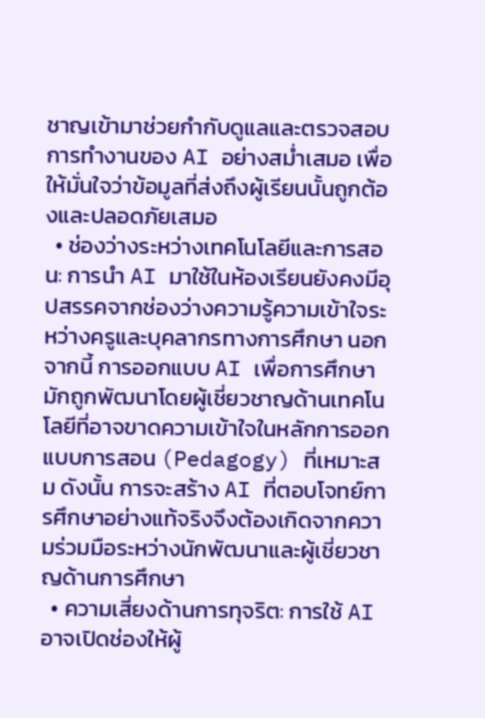ชาญเข้ามาช่วยกำกับดูแลและตรวจสอบการทำงานของ AI อย่างสม่ำเสมอ เพื่อให้มั่นใจว่าข้อมูลที่ส่งถึงผู้เรียนนั้นถูกต้องและปลอดภัยเสมอ
  • ช่องว่างระหว่างเทคโนโลยีและการสอน: การนำ AI มาใช้ในห้องเรียนยังคงมีอุปสรรคจากช่องว่างความรู้ความเข้าใจระหว่างครูและบุคลากรทางการศึกษา นอกจากนี้ การออกแบบ AI เพื่อการศึกษามักถูกพัฒนาโดยผู้เชี่ยวชาญด้านเทคโนโลยีที่อาจขาดความเข้าใจในหลักการออกแบบการสอน (Pedagogy) ที่เหมาะสม ดังนั้น การจะสร้าง AI ที่ตอบโจทย์การศึกษาอย่างแท้จริงจึงต้องเกิดจากความร่วมมือระหว่างนักพัฒนาและผู้เชี่ยวชาญด้านการศึกษา
  • ความเสี่ยงด้านการทุจริต: การใช้ AI อาจเปิดช่องให้ผู้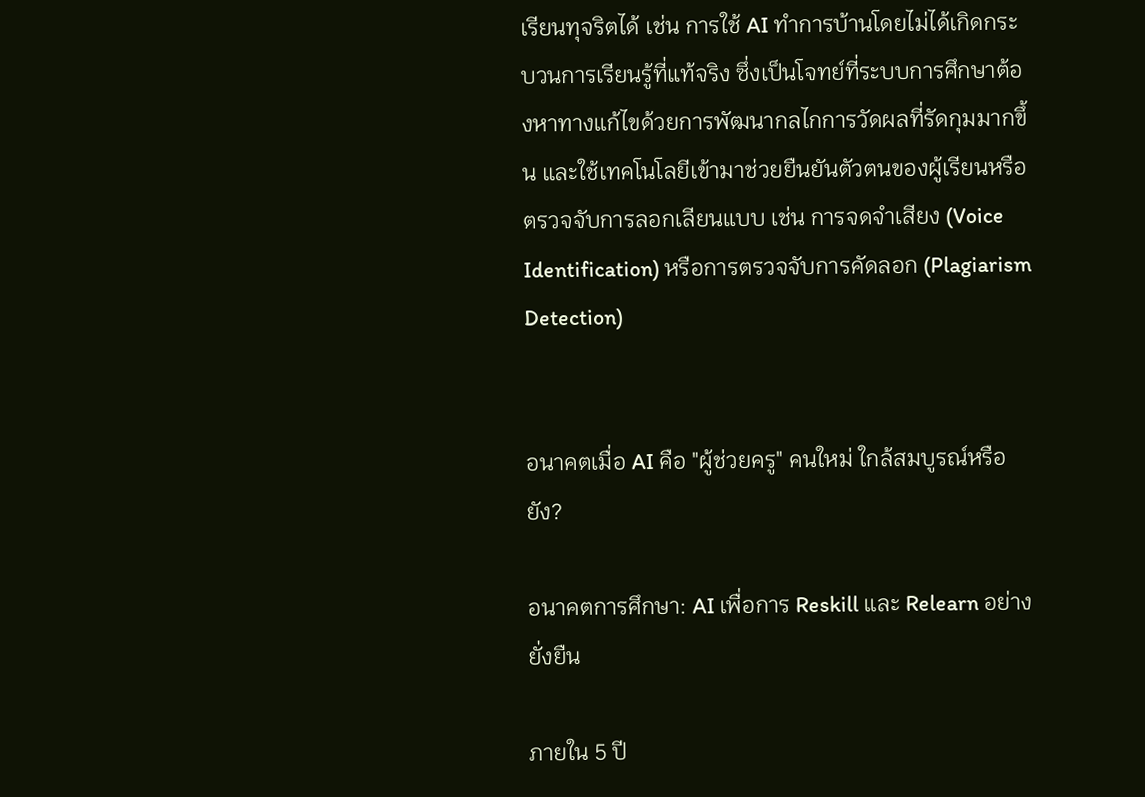เรียนทุจริตได้ เช่น การใช้ AI ทำการบ้านโดยไม่ได้เกิดกระบวนการเรียนรู้ที่แท้จริง ซึ่งเป็นโจทย์ที่ระบบการศึกษาต้องหาทางแก้ไขด้วยการพัฒนากลไกการวัดผลที่รัดกุมมากขึ้น และใช้เทคโนโลยีเข้ามาช่วยยืนยันตัวตนของผู้เรียนหรือตรวจจับการลอกเลียนแบบ เช่น การจดจำเสียง (Voice Identification) หรือการตรวจจับการคัดลอก (Plagiarism Detection)


อนาคตเมื่อ AI คือ "ผู้ช่วยครู" คนใหม่ ใกล้สมบูรณ์หรือยัง?

อนาคตการศึกษา: AI เพื่อการ Reskill และ Relearn อย่างยั่งยืน

ภายใน 5 ปี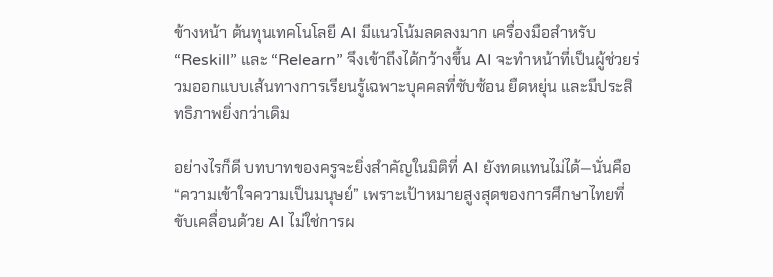ข้างหน้า ต้นทุนเทคโนโลยี AI มีแนวโน้มลดลงมาก เครื่องมือสำหรับ “Reskill” และ “Relearn” จึงเข้าถึงได้กว้างขึ้น AI จะทำหน้าที่เป็นผู้ช่วยร่วมออกแบบเส้นทางการเรียนรู้เฉพาะบุคคลที่ซับซ้อน ยืดหยุ่น และมีประสิทธิภาพยิ่งกว่าเดิม

อย่างไรก็ดี บทบาทของครูจะยิ่งสำคัญในมิติที่ AI ยังทดแทนไม่ได้—นั่นคือ “ความเข้าใจความเป็นมนุษย์” เพราะเป้าหมายสูงสุดของการศึกษาไทยที่ขับเคลื่อนด้วย AI ไม่ใช่การผ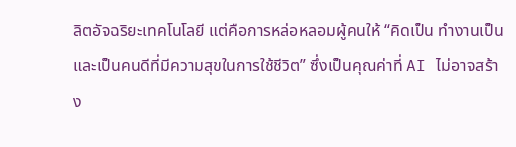ลิตอัจฉริยะเทคโนโลยี แต่คือการหล่อหลอมผู้คนให้ “คิดเป็น ทำงานเป็น และเป็นคนดีที่มีความสุขในการใช้ชีวิต” ซึ่งเป็นคุณค่าที่ AI ไม่อาจสร้าง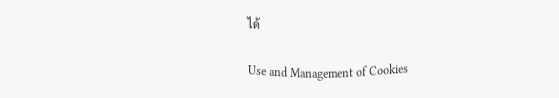ได้

Use and Management of Cookies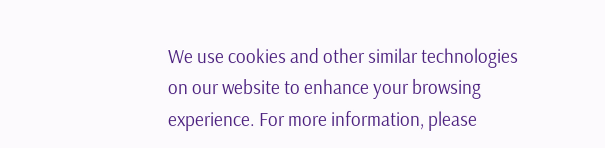We use cookies and other similar technologies on our website to enhance your browsing experience. For more information, please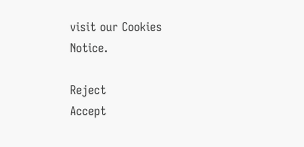visit our Cookies Notice.

Reject
Accept